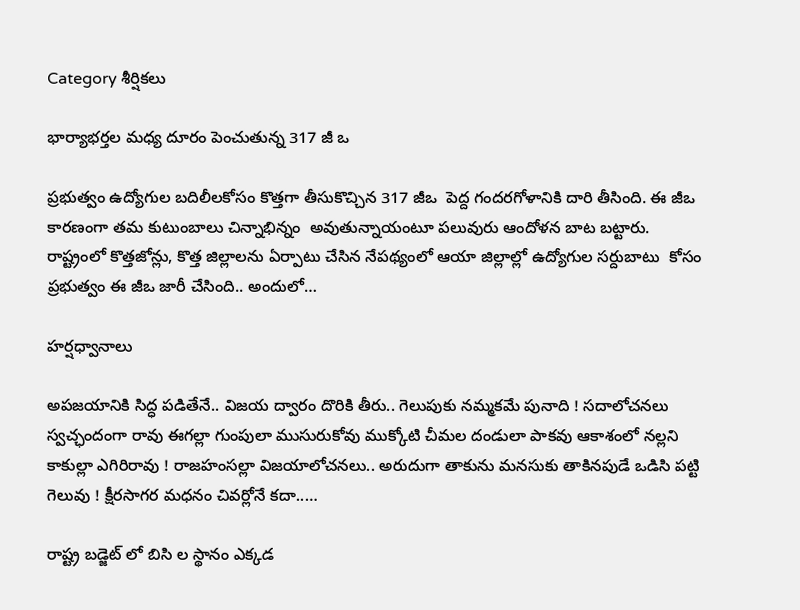Category శీర్షికలు

భార్యాభర్తల మధ్య దూరం పెంచుతున్న 317 జీ ఒ

ప్రభుత్వం ఉద్యోగుల బదిలీలకోసం కొత్తగా తీసుకొచ్చిన 317 జీఒ  పెద్ద గందరగోళానికి దారి తీసింది. ఈ జీఒ  కారణంగా తమ కుటుంబాలు చిన్నాభిన్నం  అవుతున్నాయంటూ పలువురు ఆందోళన బాట బట్టారు. రాష్ట్రంలో కొత్తజోన్లు, కొత్త జిల్లాలను ఏర్పాటు చేసిన నేపథ్యంలో ఆయా జిల్లాల్లో ఉద్యోగుల సర్దుబాటు  కోసం ప్రభుత్వం ఈ జీఒ జారీ చేసింది.. అందులో…

హర్షధ్వానాలు

అపజయానికి సిద్ధ పడితేనే.. విజయ ద్వారం దొరికి తీరు.. గెలుపుకు నమ్మకమే పునాది ! సదాలోచనలు స్వచ్ఛందంగా రావు ఈగల్లా గుంపులా ముసురుకోవు ముక్కోటి చీమల దండులా పాకవు ఆకాశంలో నల్లని కాకుల్లా ఎగిరిరావు ! రాజహంసల్లా విజయాలోచనలు.. అరుదుగా తాకును మనసుకు తాకినపుడే ఒడిసి పట్టి గెలువు ! క్షీరసాగర మధనం చివర్లోనే కదా..…

రాష్ట్ర బడ్జెట్‌ ‌లో బిసి ల స్థానం ఎక్కడ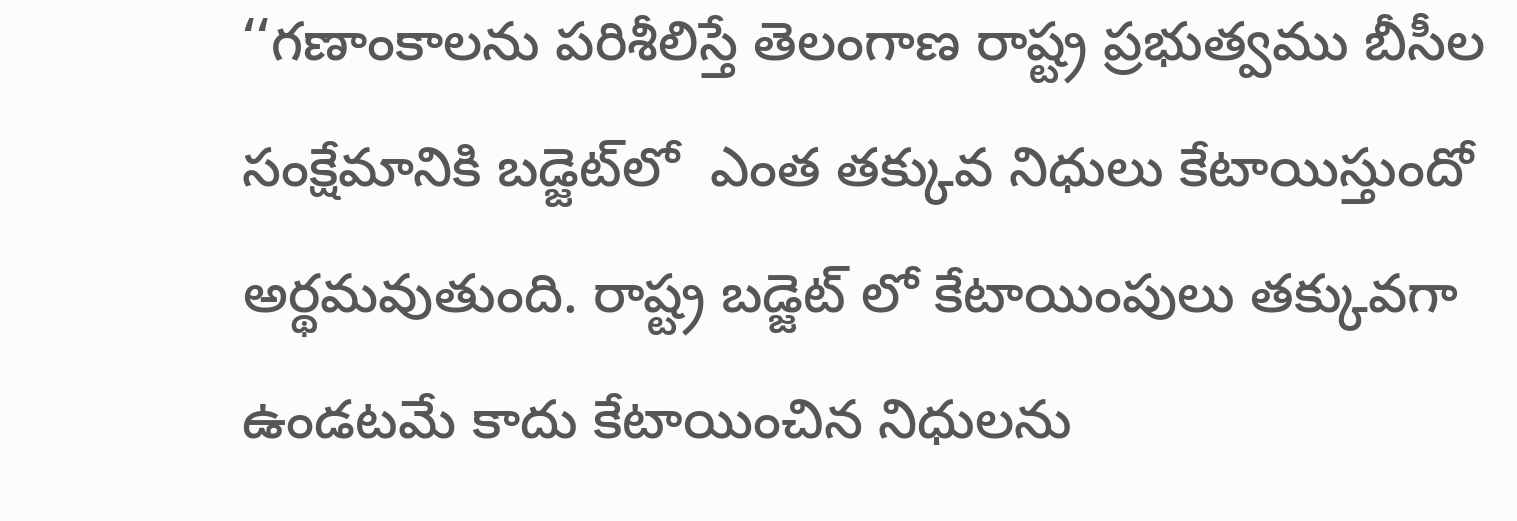‘‘గణాంకాలను పరిశీలిస్తే తెలంగాణ రాష్ట్ర ప్రభుత్వము బీసీల సంక్షేమానికి బడ్జెట్‌లో  ఎంత తక్కువ నిధులు కేటాయిస్తుందో అర్థమవుతుంది. రాష్ట్ర బడ్జెట్‌ ‌లో కేటాయింపులు తక్కువగా ఉండటమే కాదు కేటాయించిన నిధులను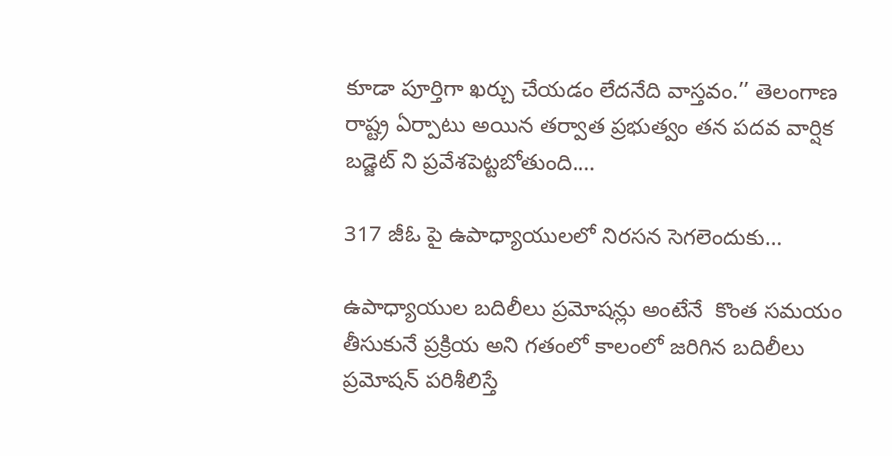కూడా పూర్తిగా ఖర్చు చేయడం లేదనేది వాస్తవం.’’ తెలంగాణ రాష్ట్ర ఏర్పాటు అయిన తర్వాత ప్రభుత్వం తన పదవ వార్షిక బడ్జెట్‌ ‌ని ప్రవేశపెట్టబోతుంది.…

317 జీఓ పై ఉపాధ్యాయులలో నిరసన సెగలెందుకు…

ఉపాధ్యాయుల బదిలీలు ప్రమోషన్లు అంటేనే  కొంత సమయం తీసుకునే ప్రక్రియ అని గతంలో కాలంలో జరిగిన బదిలీలు ప్రమోషన్‌ ‌పరిశీలిస్తే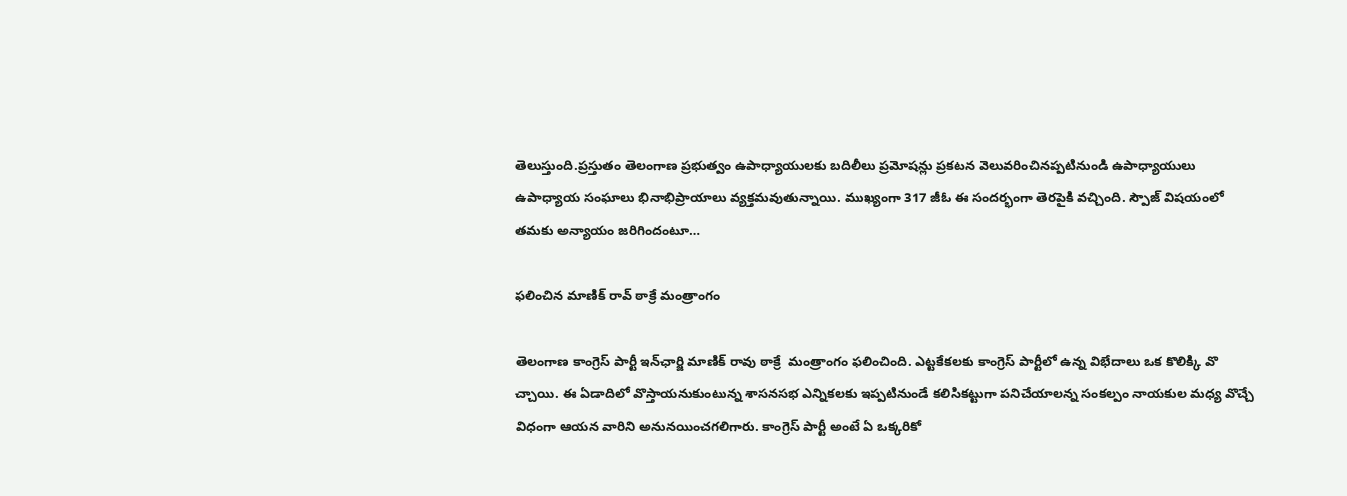తెలుస్తుంది.ప్రస్తుతం తెలంగాణ ప్రభుత్వం ఉపాధ్యాయులకు బదిలీలు ప్రమోషన్లు ప్రకటన వెలువరించినప్పటినుండి ఉపాధ్యాయులు ఉపాధ్యాయ సంఘాలు భినాభిప్రాయాలు వ్యక్తమవుతున్నాయి. ముఖ్యంగా 317 జీఓ ఈ సందర్భంగా తెరపైకి వచ్చింది. స్పౌజ్‌ ‌విషయంలో తమకు అన్యాయం జరిగిందంటూ…

ఫలించిన మాణిక్‌ ‌రావ్‌ ‌ఠాక్రే మంత్రాంగం

తెలంగాణ కాంగ్రెస్‌ ‌పార్టీ ఇన్‌ఛార్జి మాణిక్‌ ‌రావు ఠాక్రే  మంత్రాంగం ఫలించింది. ఎట్టకేకలకు కాంగ్రెస్‌ ‌పార్టీలో ఉన్న విభేదాలు ఒక కొలిక్కి వొ చ్చాయి. ఈ ఏడాదిలో వొస్తాయనుకుంటున్న శాసనసభ ఎన్నికలకు ఇప్పటినుండే కలిసికట్టుగా పనిచేయాలన్న సంకల్పం నాయకుల మధ్య వొచ్చే విధంగా ఆయన వారిని అనునయించగలిగారు. కాంగ్రెస్‌ ‌పార్టీ అంటే ఏ ఒక్కరికో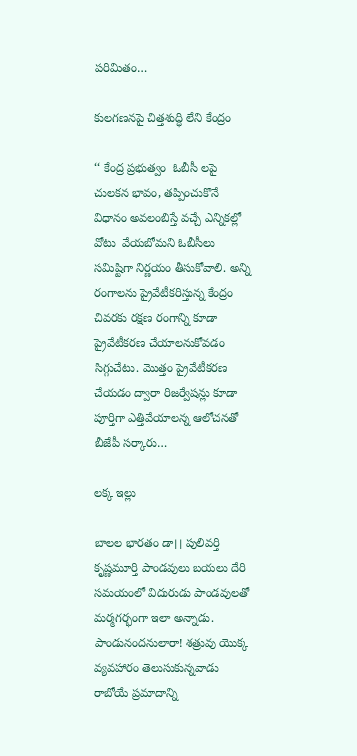పరిమితం…

కులగణనపై చిత్తశుద్ధి లేని కేంద్రం

‘‘ కేంద్ర ప్రభుత్వం  ఓబీసీ లపై చులకన భావం, తప్పించుకొనే విధానం అవలంబిస్తే వచ్చే ఎన్నికల్లో వోటు  వేయబోమని ఓబీసీలు  సమిష్టిగా నిర్ణయం తీసుకోవాలి. అన్ని రంగాలను ప్రైవేటీకరిస్తున్న కేంద్రం చివరకు రక్షణ రంగాన్ని కూడా ప్రైవేటీకరణ చేయాలనుకోవడం సిగ్గుచేటు. మొత్తం ప్రైవేటీకరణ చేయడం ద్వారా రిజర్వేషన్లు కూడా పూర్తిగా ఎత్తివేయాలన్న ఆలోచనతో బీజేపీ సర్కారు…

లక్క ఇల్లు

బాలల భారతం డా।। పులివర్తి కృష్ణమూర్తి పాండవులు బయలు దేరి సమయంలో విదురుడు పాండవులతో మర్మగర్భంగా ఇలా అన్నాడు. పాండునందనులారా! శత్రువు యొక్క వ్యవహారం తెలుసుకున్నవాడు రాబోయే ప్రమాదాన్ని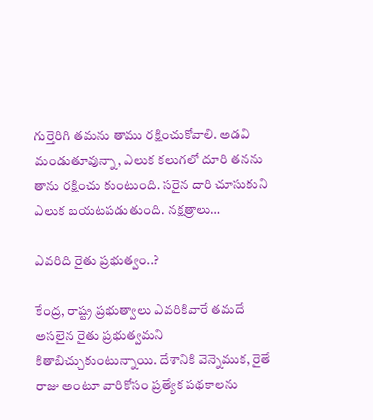గుర్తెరిగి తమను తాము రక్షించుకోవాలి. అడవి మండుతూవున్నా, ఎలుక కలుగలో దూరి తనను తాను రక్షించు కుంటుంది. సరైన దారి చూసుకుని ఎలుక బయటపడుతుంది. నక్షత్రాలు…

ఎవరిది రైతు ప్రభుత్వం..?

కేంద్ర, రాష్ట్ర ప్రభుత్వాలు ఎవరికివారే తమదే అసలైన రైతు ప్రభుత్వమని కితాబిచ్చుకుంటున్నాయి. దేశానికి వెన్నెముక, రైతే రాజు అంటూ వారికోసం ప్రత్యేక పథకాలను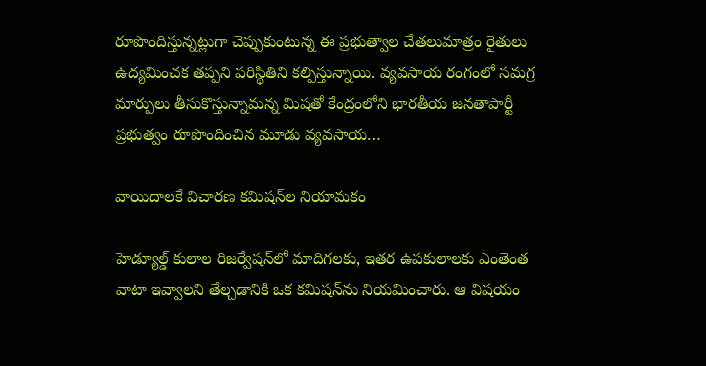రూపొందిస్తున్నట్లుగా చెప్పుకుంటున్న ఈ ప్రభుత్వాల చేతలుమాత్రం రైతులు ఉద్యమించక తప్పని పరిస్థితిని కల్పిస్తున్నాయి. వ్యవసాయ రంగంలో సమగ్ర మార్పులు తీసుకొస్తున్నామన్న మిషతో కేంద్రంలోని భారతీయ జనతాపార్టీ ప్రభుత్వం రూపొందించిన మూడు వ్యవసాయ…

వాయిదాలకే విచారణ కమిషన్‌ల నియామకం

హెడ్యూల్డ్‌ కులాల రిజర్వేషన్‌లో మాదిగలకు, ఇతర ఉపకులాలకు ఎంతెంత వాటా ఇవ్వాలని తేల్చడానికి ఒక కమిషన్‌ను నియమించారు. ఆ విషయం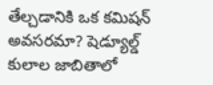తేల్చడానికి ఒక కమిషన్‌ అవసరమా? షెడ్యూల్డ్‌ కులాల జాబితాలో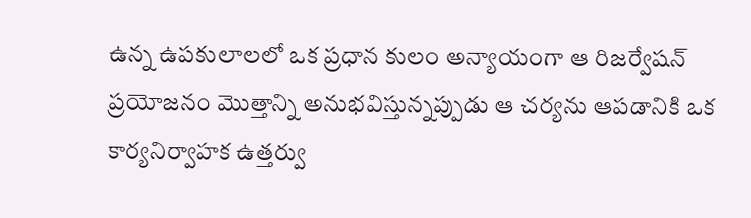ఉన్న ఉపకులాలలో ఒక ప్రధాన కులం అన్యాయంగా ఆ రిజర్వేషన్‌ ప్రయోజనం మొత్తాన్ని అనుభవిస్తున్నప్పుడు ఆ చర్యను ఆపడానికి ఒక కార్యనిర్వాహక ఉత్తర్వు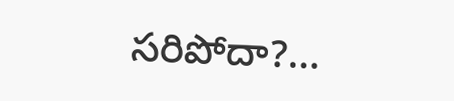సరిపోదా?…